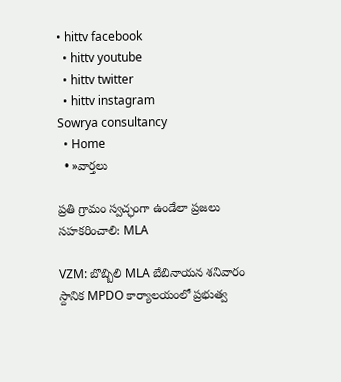• hittv facebook
  • hittv youtube
  • hittv twitter
  • hittv instagram
Sowrya consultancy
  • Home
  • »వార్తలు

ప్రతి గ్రామం స్వచ్ఛంగా ఉండేలా ప్రజలు సహకరించాలి: MLA

VZM: బొబ్బిలి MLA బేబినాయన శనివారం స్దానిక MPDO కార్యాలయంలో ప్రభుత్వ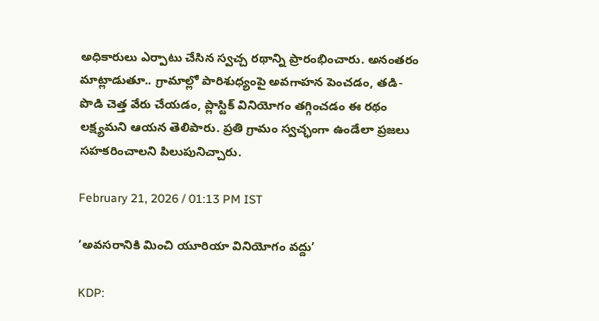అధికారులు ఎర్పాటు చేసిన స్వచ్చ రథాన్ని ప్రారంభించారు. అనంతరం మాట్లాడుతూ.. గ్రామాల్లో పారిశుధ్యంపై అవగాహన పెంచడం, తడి-పొడి చెత్త వేరు చేయడం, ప్లాస్టిక్‌ వినియోగం తగ్గించడం ఈ రథం లక్ష్యమని ఆయన తెలిపారు. ప్రతి గ్రామం స్వచ్ఛంగా ఉండేలా ప్రజలు సహకరించాలని పిలుపునిచ్చారు.

February 21, 2026 / 01:13 PM IST

‘అవసరానికి మించి యూరియా వినియోగం వద్దు’

KDP: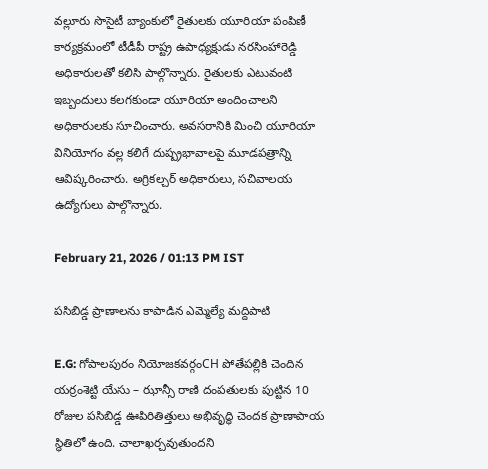వల్లూరు సొసైటీ బ్యాంకులో రైతులకు యూరియా పంపిణీ కార్యక్రమంలో టీడీపీ రాష్ట్ర ఉపాధ్యక్షుడు నరసింహారెడ్డి అధికారులతో కలిసి పాల్గొన్నారు. రైతులకు ఎటువంటి ఇబ్బందులు కలగకుండా యూరియా అందించాలని అధికారులకు సూచించారు. అవసరానికి మించి యూరియా వినియోగం వల్ల కలిగే దుష్ప్రభావాలపై మూడపత్రాన్ని ఆవిష్కరించారు. అగ్రికల్చర్ అధికారులు, సచివాలయ ఉద్యోగులు పాల్గొన్నారు.

February 21, 2026 / 01:13 PM IST

పసిబిడ్డ ప్రాణాలను కాపాడిన ఎమ్మెల్యే మద్దిపాటి

E.G: గోపాలపురం నియోజకవర్గంCH పోతేపల్లికి చెందిన యర్రంశెట్టి యేసు – ఝాన్సీ రాణి దంపతులకు పుట్టిన 10 రోజుల పసిబిడ్డ ఊపిరితిత్తులు అభివృద్ధి చెందక ప్రాణాపాయ స్థితిలో ఉంది. చాలాఖర్చవుతుందని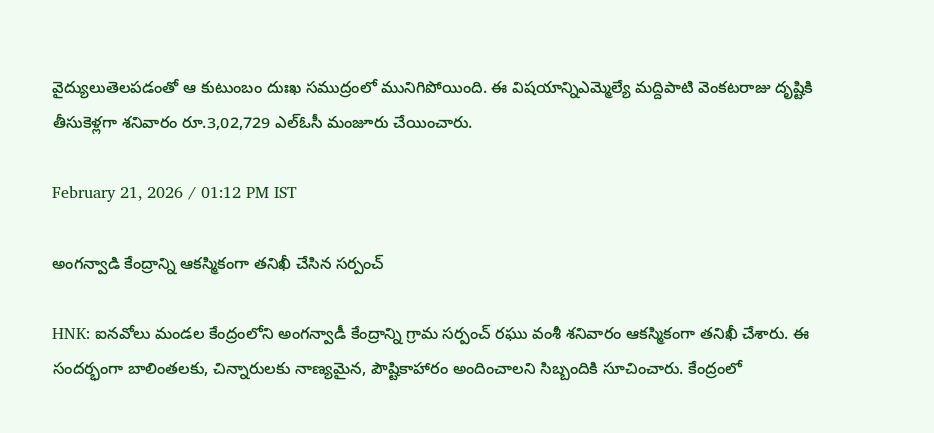వైద్యులుతెలపడంతో ఆ కుటుంబం దుఃఖ సముద్రంలో మునిగిపోయింది. ఈ విషయాన్నిఎమ్మెల్యే మద్దిపాటి వెంకటరాజు దృష్టికి తీసుకెళ్లగా శనివారం రూ.3,02,729 ఎల్ఓసీ మంజూరు చేయించారు.

February 21, 2026 / 01:12 PM IST

అంగన్వాడి కేంద్రాన్ని ఆకస్మికంగా తనిఖీ చేసిన సర్పంచ్

HNK: ఐనవోలు మండల కేంద్రంలోని అంగన్వాడీ కేంద్రాన్ని గ్రామ సర్పంచ్ రఘు వంశీ శనివారం ఆకస్మికంగా తనిఖీ చేశారు. ఈ సందర్భంగా బాలింతలకు, చిన్నారులకు నాణ్యమైన, పౌష్టికాహారం అందించాలని సిబ్బందికి సూచించారు. కేంద్రంలో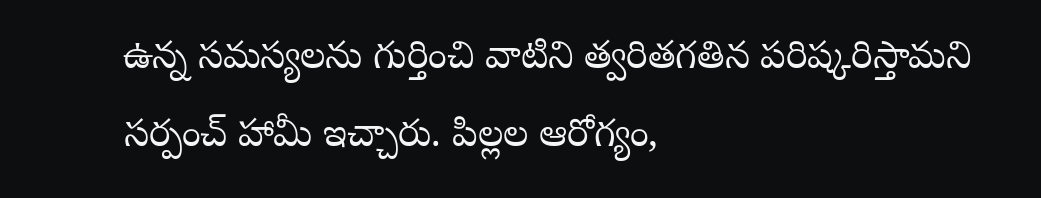ఉన్న సమస్యలను గుర్తించి వాటిని త్వరితగతిన పరిష్కరిస్తామని సర్పంచ్ హామీ ఇచ్చారు. పిల్లల ఆరోగ్యం,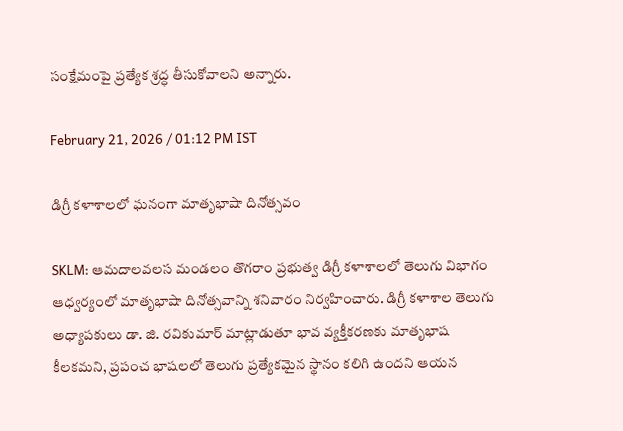సంక్షేమంపై ప్రత్యేక శ్రద్ధ తీసుకోవాలని అన్నారు.

February 21, 2026 / 01:12 PM IST

డిగ్రీ కళాశాలలో ఘనంగా మాతృభాషా దినోత్సవం

SKLM: ఆమదాలవలస మండలం తొగరాం ప్రభుత్వ డిగ్రీ కళాశాలలో తెలుగు విభాగం ఆధ్వర్యంలో మాతృభాషా దినోత్సవాన్ని శనివారం నిర్వహించారు. డిగ్రీ కళాశాల తెలుగు అధ్యాపకులు డా. జి. రవికుమార్ మాట్లాడుతూ భావ వ్యక్తీకరణకు మాతృభాష కీలకమని, ప్రపంచ భాషలలో తెలుగు ప్రత్యేకమైన స్థానం కలిగి ఉందని ఆయన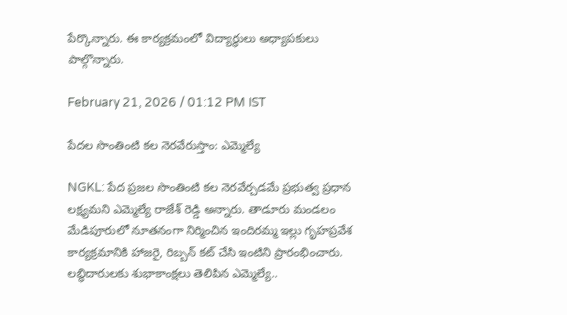పేర్కొన్నారు. ఈ కార్యక్రమంలో విద్యార్థులు అధ్యాపకులు పాల్గొన్నారు.

February 21, 2026 / 01:12 PM IST

పేదల సొంతింటి కల నెరవేరుస్తాం: ఎమ్మెల్యే

NGKL: పేద ప్రజల సొంతింటి కల నెరవేర్చడమే ప్రభుత్వ ప్రధాన లక్ష్యమని ఎమ్మెల్యే రాజేశ్ రెడ్డి అన్నారు. తాడూరు మండలం మేడిపూరులో నూతనంగా నిర్మించిన ఇందిరమ్మ ఇల్లు గృహప్రవేశ కార్యక్రమానికి హాజరై, రిబ్బన్ కట్ చేసి ఇంటిని ప్రారంభించారు. లబ్ధిదారులకు శుభాకాంక్షలు తెలిపిన ఎమ్మెల్యే..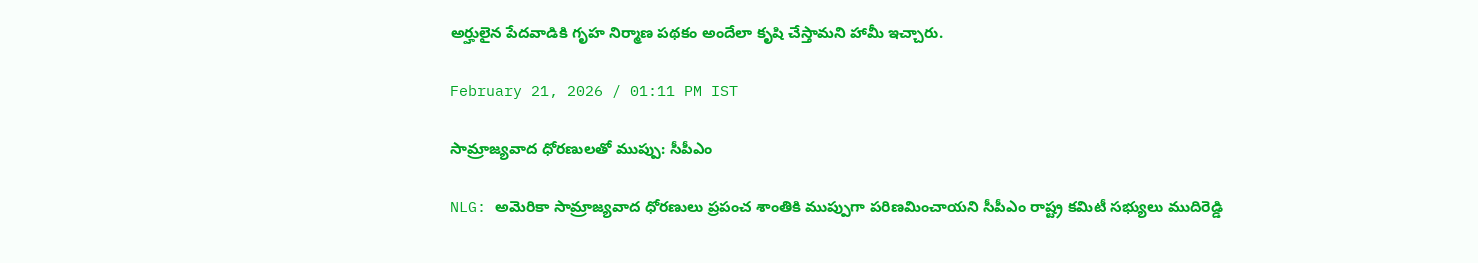అర్హులైన పేదవాడికి గృహ నిర్మాణ పథకం అందేలా కృషి చేస్తామని హామీ ఇచ్చారు.

February 21, 2026 / 01:11 PM IST

సామ్రాజ్యవాద ధోరణులతో ముప్పు: సీపీఎం

NLG: అమెరికా సామ్రాజ్యవాద ధోరణులు ప్రపంచ శాంతికి ముప్పుగా పరిణమించాయని సీపీఎం రాష్ట్ర కమిటీ సభ్యులు ముదిరెడ్డి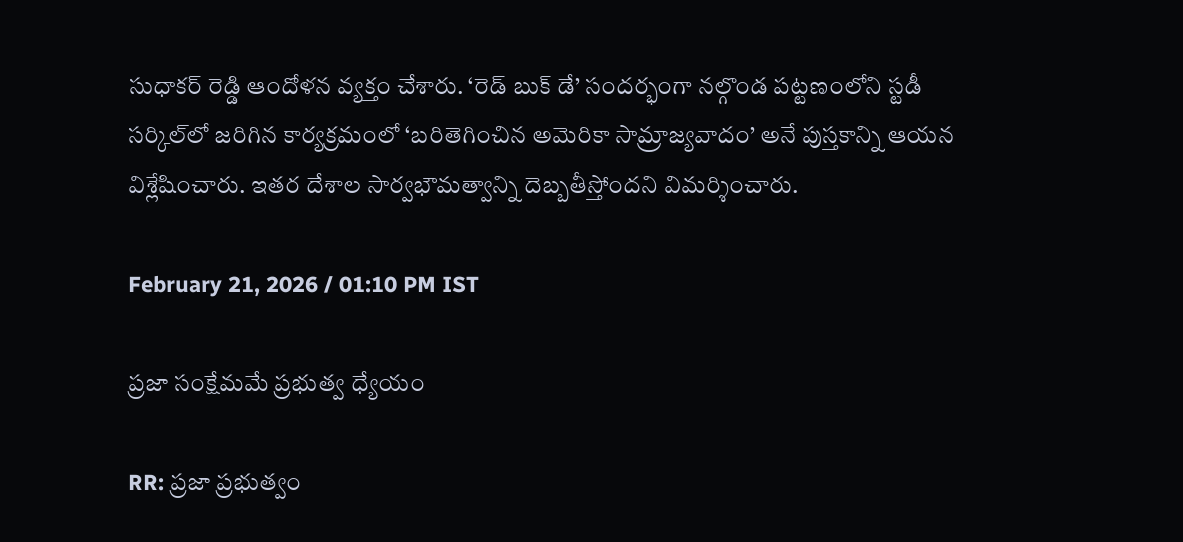సుధాకర్ రెడ్డి ఆందోళన వ్యక్తం చేశారు. ‘రెడ్ బుక్ డే’ సందర్భంగా నల్గొండ పట్టణంలోని స్టడీ సర్కిల్‌లో జరిగిన కార్యక్రమంలో ‘బరితెగించిన అమెరికా సామ్రాజ్యవాదం’ అనే పుస్తకాన్ని ఆయన విశ్లేషించారు. ఇతర దేశాల సార్వభౌమత్వాన్ని దెబ్బతీస్తోందని విమర్శించారు.

February 21, 2026 / 01:10 PM IST

ప్రజా సంక్షేమమే ప్రభుత్వ ధ్యేయం

RR: ప్రజా ప్రభుత్వం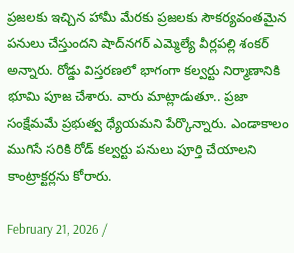ప్రజలకు ఇచ్చిన హామీ మేరకు ప్రజలకు సౌకర్యవంతమైన పనులు చేస్తుందని షాద్‌నగర్ ఎమ్మెల్యే వీర్లపల్లి శంకర్ అన్నారు. రోడ్డు విస్తరణలో భాగంగా కల్వర్టు నిర్మాణానికి భూమి పూజ చేశారు. వారు మాట్లాడుతూ.. ప్రజా సంక్షేమమే ప్రభుత్వ ధ్యేయమని పేర్కొన్నారు. ఎండాకాలం ముగిసే సరికి రోడ్ కల్వర్టు పనులు పూర్తి చేయాలని కాంట్రాక్టర్లను కోరారు.

February 21, 2026 /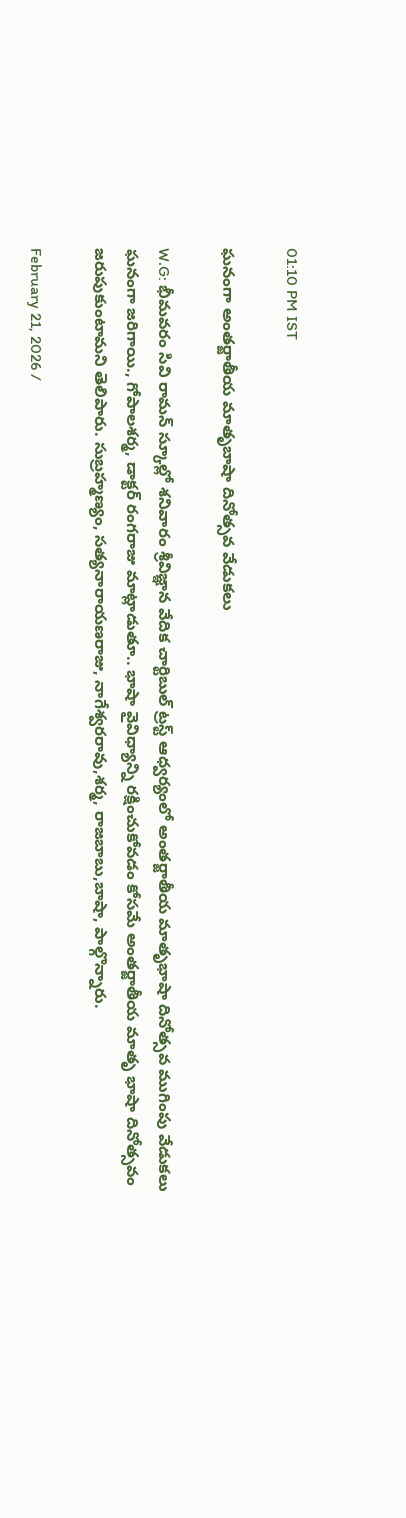01:10 PM IST

ఘనంగా అంతర్జాతీయ మాతృబాషా దినోత్సవ వేడుకలు

W.G: భీమవరం సివి రామన్ స్కూల్లో శనివారం శ్రీవిజ్ఞాన వేదిక చార్టిబుల్ ట్రస్ట్ ఆధ్వర్యంలో అంతర్జాతీయ మాతృభాషా దినోత్సవ ముగింపు వేడుకలు ఘనంగా జరిగాయి., గోపాలశర్మ, డాక్టర్ రంగరాజు మాట్లాడుతూ.. భాషా వైవిధ్యాన్ని రక్షించుకోవడం కోసమే అంతర్జాతీయ మాతృ భాషా దినోత్సవం జరుపుకుంటామని తెలిపారు. సుబ్రహ్మణ్యం, సత్యనారాయణరాజు, నాగేశ్వరరావు,శర్మ, రాజబాబు,బాషా, పాల్గొన్నారు.

February 21, 2026 /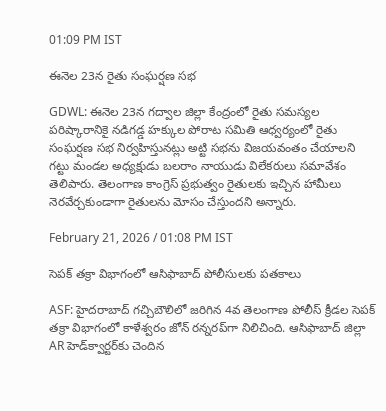01:09 PM IST

ఈనెల 23న రైతు సంఘర్షణ సభ

GDWL: ఈనెల 23న గద్వాల జిల్లా కేంద్రంలో రైతు సమస్యల పరిష్కారానికై నడిగడ్డ హక్కుల పోరాట సమితి ఆధ్వర్యంలో రైతు సంఘర్షణ సభ నిర్వహిస్తునట్లు అట్టి సభను విజయవంతం చేయాలని గట్టు మండల అధ్యక్షుడు బలరాం నాయుడు విలేకరులు సమావేశం తెలిపారు. తెలంగాణ కాంగ్రెస్ ప్రభుత్వం రైతులకు ఇచ్చిన హామీలు నెరవేర్చకుండాగా రైతులను మోసం చేస్తుందని అన్నారు.

February 21, 2026 / 01:08 PM IST

సెపక్ తక్రా విభాగంలో ఆసిఫాబాద్ పోలీసులకు పతకాలు

ASF: హైదరాబాద్ గచ్చిబౌలిలో జరిగిన 4వ తెలంగాణ పోలీస్ క్రీడల సెపక్ తక్రా విభాగంలో కాళేశ్వరం జోన్ రన్నరప్‌గా నిలిచింది. ఆసిఫాబాద్ జిల్లా AR హెడ్‌క్వార్టర్‌కు చెందిన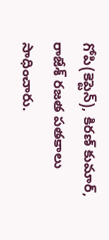గోపి(కెప్టెన్), కిరణ్ కుమార్, రాజేశ్ రజత పతకాలు సాధించారు.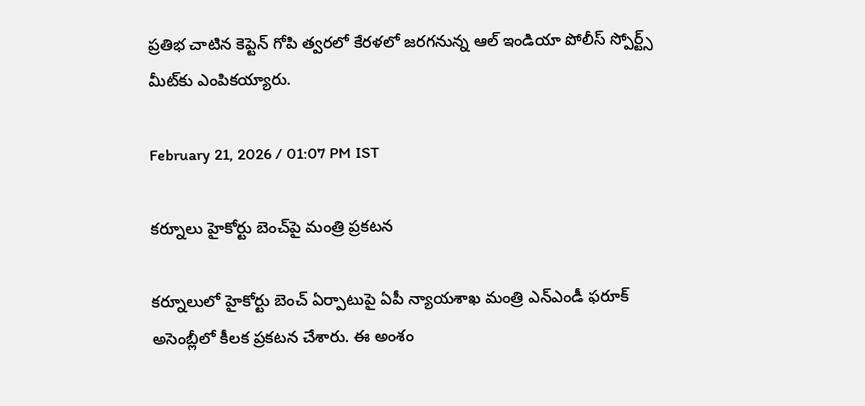ప్రతిభ చాటిన కెప్టెన్ గోపి త్వరలో కేరళలో జరగనున్న ఆల్ ఇండియా పోలీస్ స్పోర్ట్స్ మీట్‌కు ఎంపికయ్యారు.

February 21, 2026 / 01:07 PM IST

కర్నూలు హైకోర్టు బెంచ్‌పై మంత్రి ప్రకటన

కర్నూలులో హైకోర్టు బెంచ్ ఏర్పాటుపై ఏపీ న్యాయశాఖ మంత్రి ఎన్ఎండీ ఫరూక్ అసెంబ్లీలో కీలక ప్రకటన చేశారు. ఈ అంశం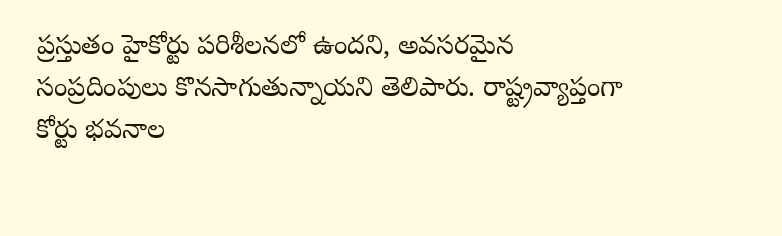ప్రస్తుతం హైకోర్టు పరిశీలనలో ఉందని, అవసరమైన సంప్రదింపులు కొనసాగుతున్నాయని తెలిపారు. రాష్ట్రవ్యాప్తంగా కోర్టు భవనాల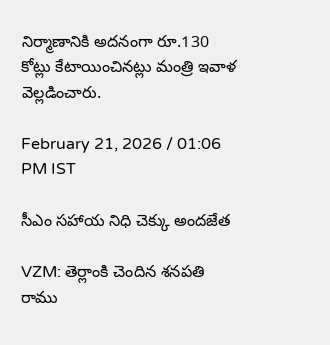నిర్మాణానికి అదనంగా రూ.130 కోట్లు కేటాయించినట్లు మంత్రి ఇవాళ వెల్లడించారు.

February 21, 2026 / 01:06 PM IST

సీఎం సహాయ నిధి చెక్కు అందజేత

VZM: తెర్లాంకి చెందిన శనపతి రాము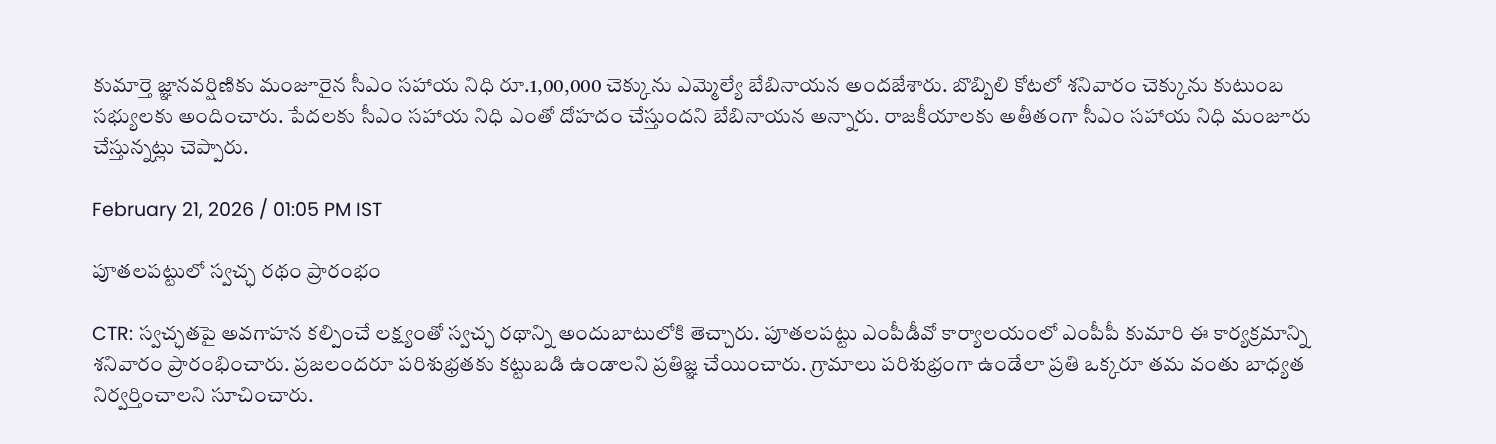కుమార్తె జ్ఞానవర్షిణికు మంజూరైన సీఎం సహాయ నిధి రూ.1,00,000 చెక్కును ఎమ్మెల్యే బేబినాయన అందజేశారు. బొబ్బిలి కోటలో శనివారం చెక్కును కుటుంబ సభ్యులకు అందించారు. పేదలకు సీఎం సహాయ నిధి ఎంతో దోహదం చేస్తుందని బేబినాయన అన్నారు. రాజకీయాలకు అతీతంగా సీఎం సహాయ నిధి మంజూరు చేస్తున్నట్లు చెప్పారు.

February 21, 2026 / 01:05 PM IST

పూతలపట్టులో స్వచ్ఛ రథం ప్రారంభం

CTR: స్వచ్ఛతపై అవగాహన కల్పించే లక్ష్యంతో స్వచ్ఛ రథాన్ని అందుబాటులోకి తెచ్చారు. పూతలపట్టు ఎంపీడీవో కార్యాలయంలో ఎంపీపీ కుమారి ఈ కార్యక్రమాన్ని శనివారం ప్రారంభించారు. ప్రజలందరూ పరిశుభ్రతకు కట్టుబడి ఉండాలని ప్రతిజ్ఞ చేయించారు. గ్రామాలు పరిశుభ్రంగా ఉండేలా ప్రతి ఒక్కరూ తమ వంతు బాధ్యత నిర్వర్తించాలని సూచించారు.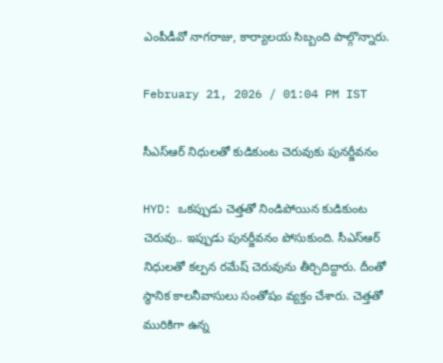ఎంపీడీవో నాగరాజు, కార్యాలయ సిబ్బంది పాల్గొన్నారు.

February 21, 2026 / 01:04 PM IST

సీఎస్ఆర్ నిధులతో కుడికుంట చెరువుకు పునర్జీవనం

HYD: ఒకప్పుడు చెత్తతో నిండిపోయిన కుడికుంట చెరువు.. ఇప్పుడు పునర్జీవనం పోసుకుంది. సీఎస్ఆర్ నిధులతో కల్పన రమేష్ చెరువును తీర్చిదిద్దారు. దీంతో స్థానిక కాలనీవాసులు సంతోషం వ్యక్తం చేశారు. చెత్తతో మురికిగా ఉన్న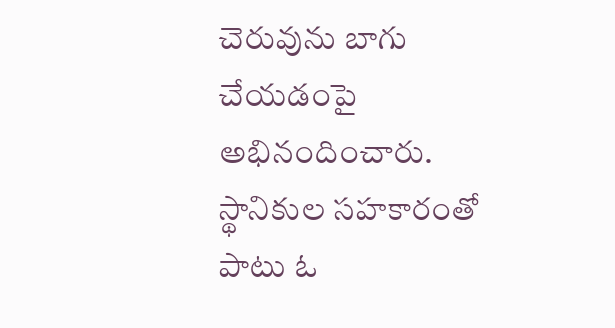చెరువును బాగు చేయడంపై అభినందించారు. స్థానికుల సహకారంతో పాటు ఓ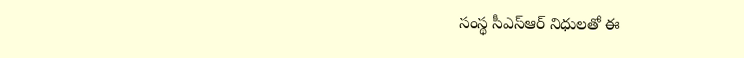సంస్థ సీఎస్ఆర్ నిధులతో ఈ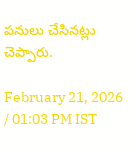పనులు చేసినట్లు చెప్పారు.

February 21, 2026 / 01:03 PM IST